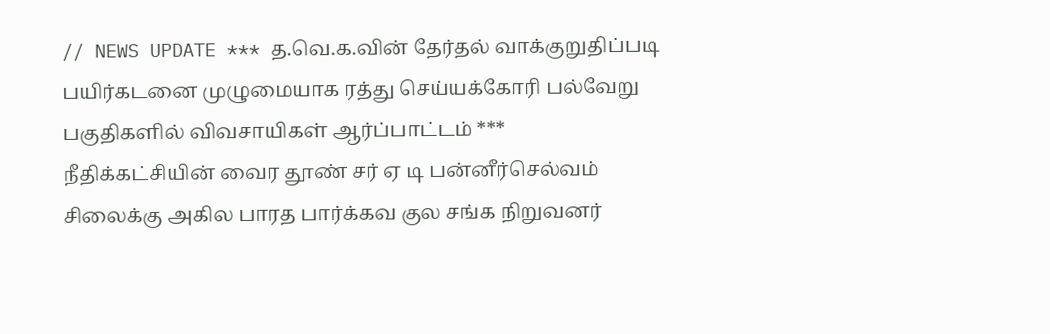// NEWS UPDATE *** த.வெ.க.வின் தேர்தல் வாக்குறுதிப்படி பயிர்கடனை முழுமையாக ரத்து செய்யக்கோரி பல்வேறு பகுதிகளில் விவசாயிகள் ஆர்ப்பாட்டம் *** நீதிக்கட்சியின் வைர தூண் சர் ஏ டி பன்னீர்செல்வம் சிலைக்கு அகில பாரத பார்க்கவ குல சங்க நிறுவனர்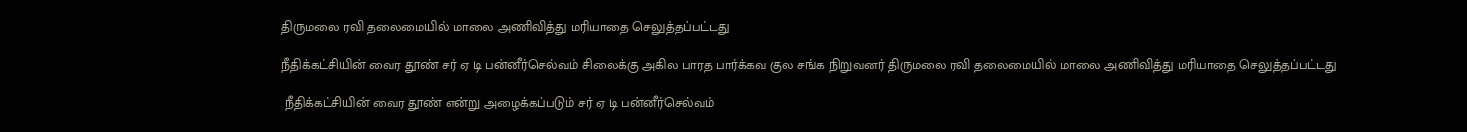திருமலை ரவி தலைமையில் மாலை அணிவித்து மரியாதை செலுத்தப்பட்டது

நீதிக்கட்சியின் வைர தூண் சர் ஏ டி பன்னீர்செல்வம் சிலைக்கு அகில பாரத பார்க்கவ குல சங்க நிறுவனர் திருமலை ரவி தலைமையில் மாலை அணிவித்து மரியாதை செலுத்தப்பட்டது

 நீதிக்கட்சியின் வைர தூண் என்று அழைக்கப்படும் சர் ஏ டி பன்னீர்செல்வம்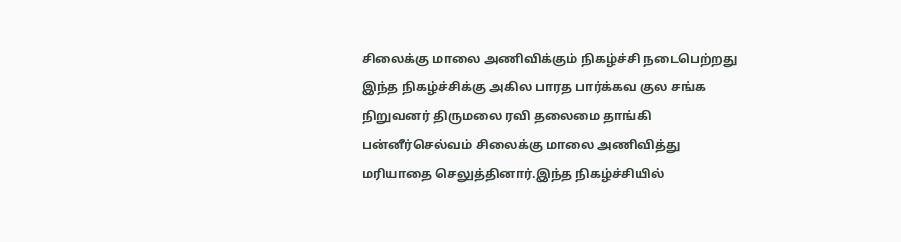சிலைக்கு மாலை அணிவிக்கும் நிகழ்ச்சி நடைபெற்றது இந்த நிகழ்ச்சிக்கு அகில பாரத பார்க்கவ குல சங்க நிறுவனர் திருமலை ரவி தலைமை தாங்கி பன்னீர்செல்வம் சிலைக்கு மாலை அணிவித்து மரியாதை செலுத்தினார்.இந்த நிகழ்ச்சியில்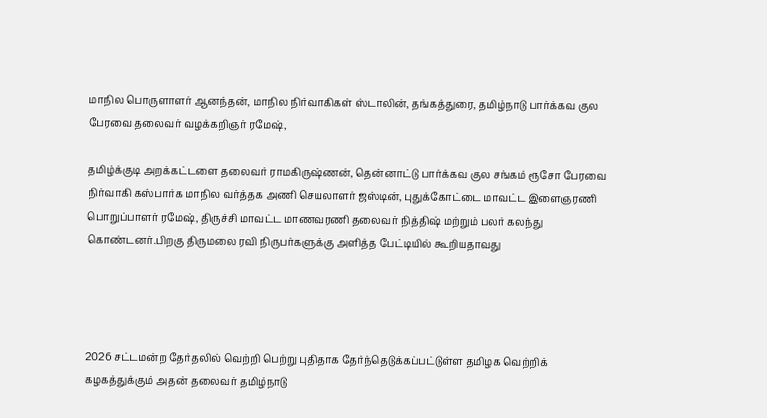மாநில பொருளாளர் ஆனந்தன், மாநில நிர்வாகிகள் ஸ்டாலின், தங்கத்துரை, தமிழ்நாடு பார்க்கவ குல பேரவை தலைவர் வழக்கறிஞர் ரமேஷ்,

தமிழ்க்குடி அறக்கட்டளை தலைவர் ராமகிருஷ்ணன், தென்னாட்டு பார்க்கவ குல சங்கம் ரூசோ பேரவை நிர்வாகி கஸ்பார்க மாநில வர்த்தக அணி செயலாளர் ஜஸ்டின், புதுக்கோட்டை மாவட்ட இளைஞரணி பொறுப்பாளர் ரமேஷ், திருச்சி மாவட்ட மாணவரணி தலைவர் நித்திஷ் மற்றும் பலர் கலந்து கொண்டனர்.பிறகு திருமலை ரவி நிருபர்களுக்கு அளித்த பேட்டியில் கூறியதாவது




2026 சட்டமன்ற தேர்தலில் வெற்றி பெற்று புதிதாக தேர்ந்தெடுக்கப்பட்டுள்ள தமிழக வெற்றிக் கழகத்துக்கும் அதன் தலைவர் தமிழ்நாடு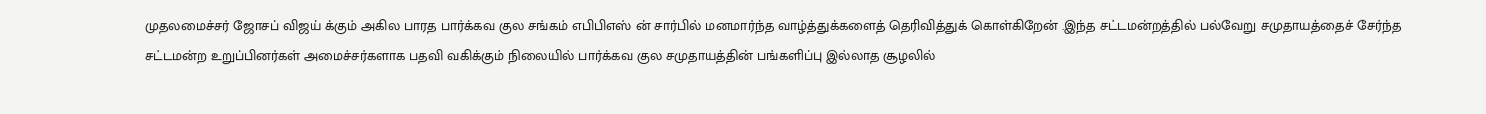முதலமைச்சர் ஜோசப் விஜய் க்கும் அகில பாரத பார்க்கவ குல சங்கம் எபிபிஎஸ் ன் சார்பில் மனமார்ந்த வாழ்த்துக்களைத் தெரிவித்துக் கொள்கிறேன் .இந்த சட்டமன்றத்தில் பல்வேறு சமுதாயத்தைச் சேர்ந்த சட்டமன்ற உறுப்பினர்கள் அமைச்சர்களாக பதவி வகிக்கும் நிலையில் பார்க்கவ குல சமுதாயத்தின் பங்களிப்பு இல்லாத சூழலில்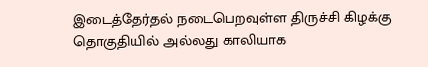இடைத்தேர்தல் நடைபெறவுள்ள திருச்சி கிழக்கு தொகுதியில் அல்லது காலியாக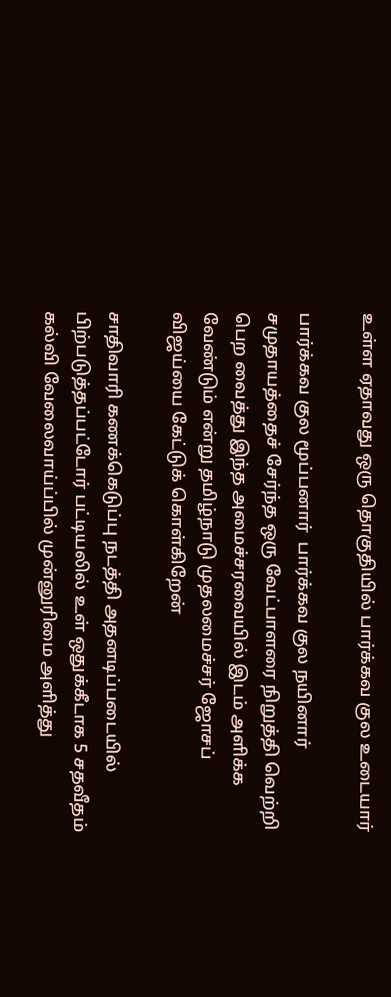உள்ள ஏதாவது ஒரு தொகுதியில் பார்க்கவ குல உடையார்

பார்க்கவ குல மூப்பனார்  பார்க்கவ குல நயினார் சமுதாயத்தைச் சேர்ந்த ஒரு வேட்பாளரை நிறுத்தி வெற்றி பெற வைத்து இந்த அமைச்சரவையில் இடம் அளிக்க வேண்டும் என்று தமிழ்நாடு முதலமைச்சர் ஜோசப் விஜய்யை கேட்டுக் கொள்கிறேன்

சாதிவாரி கணக்கெடுப்பு நடத்தி அதனடிப்படையில் பிற்படுத்தப்பட்டோர் பட்டியலில் உள் ஒதுக்கீடாக 5 சதவீதம் கல்வி வேலைவாய்ப்பில் முன்னுரிமை அளித்து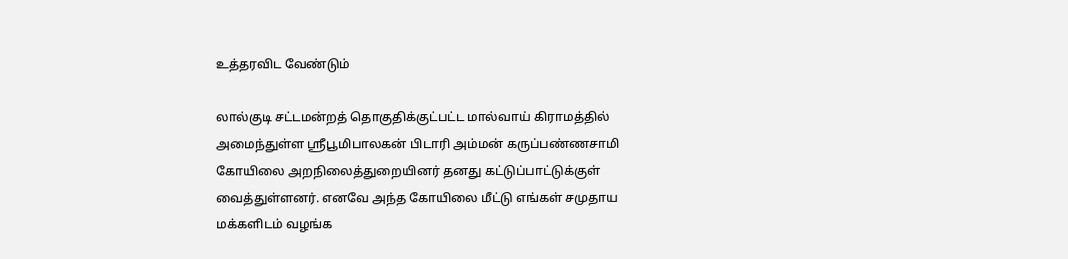உத்தரவிட வேண்டும்

லால்குடி சட்டமன்றத் தொகுதிக்குட்பட்ட மால்வாய் கிராமத்தில் அமைந்துள்ள ஸ்ரீபூமிபாலகன் பிடாரி அம்மன் கருப்பண்ணசாமி கோயிலை அறநிலைத்துறையினர் தனது கட்டுப்பாட்டுக்குள் வைத்துள்ளனர். எனவே அந்த கோயிலை மீட்டு எங்கள் சமுதாய மக்களிடம் வழங்க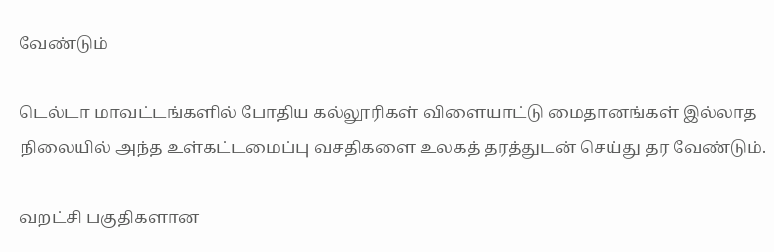வேண்டும்

டெல்டா மாவட்டங்களில் போதிய கல்லூரிகள் விளையாட்டு மைதானங்கள் இல்லாத நிலையில் அந்த உள்கட்டமைப்பு வசதிகளை உலகத் தரத்துடன் செய்து தர வேண்டும்.

வறட்சி பகுதிகளான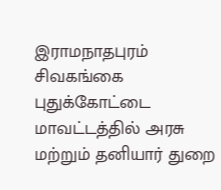இராமநாதபுரம் சிவகங்கை புதுக்கோட்டை மாவட்டத்தில் அரசு மற்றும் தனியார் துறை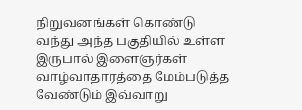நிறுவனங்கள் கொண்டு வந்து அந்த பகுதியில் உள்ள இருபால் இளைஞர்கள் வாழ்வாதாரத்தை மேம்படுத்த வேண்டும் இவ்வாறு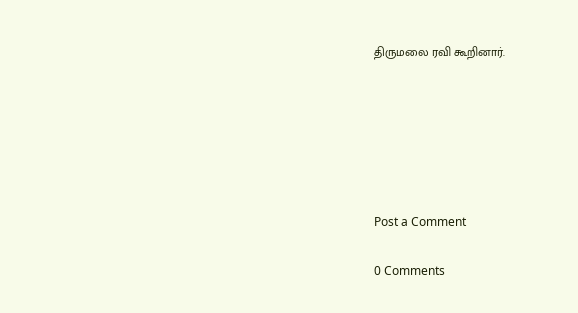திருமலை ரவி கூறினார்.






Post a Comment

0 Comments